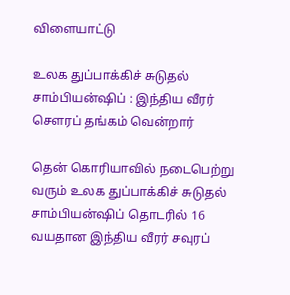விளையாட்டு

உலக துப்பாக்கிச் சுடுதல் சாம்பியன்ஷிப் : இந்திய வீரர் சௌரப் தங்கம் வென்றார்

தென் கொரியாவில் நடைபெற்று வரும் உலக துப்பாக்கிச் சுடுதல் சாம்பியன்ஷிப் தொடரில் 16 வயதான இந்திய வீரர் சவுரப்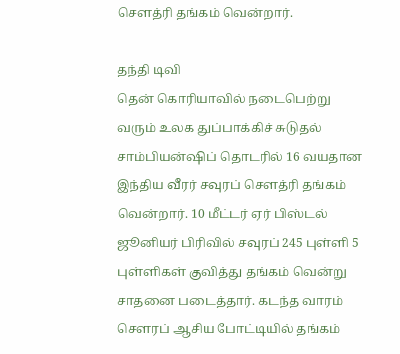சௌத்ரி தங்கம் வென்றார்.

தந்தி டிவி
தென் கொரியாவில் நடைபெற்று வரும் உலக துப்பாக்கிச் சுடுதல் சாம்பியன்ஷிப் தொடரில் 16 வயதான இந்திய வீரர் சவுரப் சௌத்ரி தங்கம் வென்றார். 10 மீட்டர் ஏர் பிஸ்டல் ஜூனியர் பிரிவில் சவுரப் 245 புள்ளி 5 புள்ளிகள் குவித்து தங்கம் வென்று சாதனை படைத்தார். கடந்த வாரம் சௌரப் ஆசிய போட்டியில் தங்கம்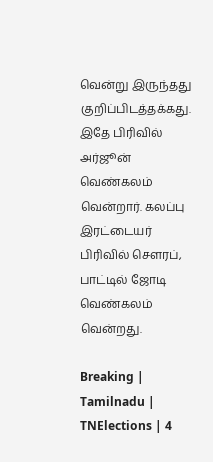வென்று இருந்தது குறிப்பிடத்தக்கது. இதே பிரிவில் அர்ஜூன் வெண்கலம் வென்றார். கலப்பு இரட்டையர் பிரிவில் சௌரப், பாட்டில் ஜோடி வெண்கலம் வென்றது.

Breaking | Tamilnadu | TNElections | 4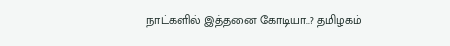நாட்களில் இத்தனை கோடியா..? தமிழகம்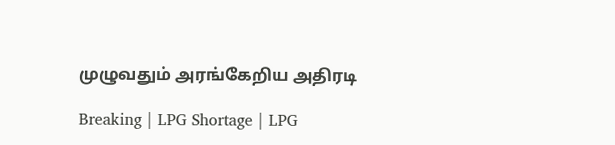முழுவதும் அரங்கேறிய அதிரடி

Breaking | LPG Shortage | LPG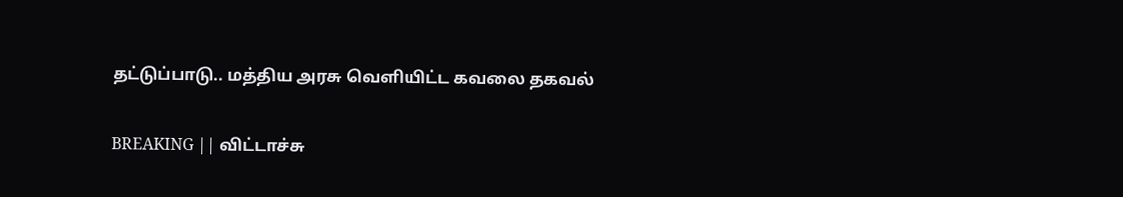தட்டுப்பாடு.. மத்திய அரசு வெளியிட்ட கவலை தகவல்

BREAKING || விட்டாச்சு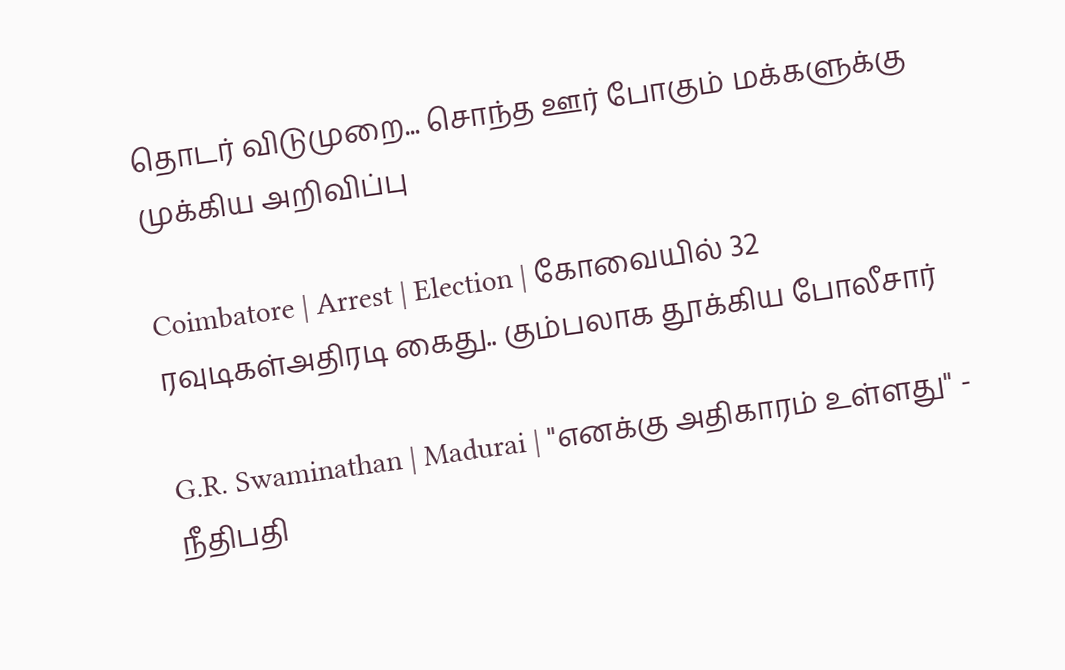தொடர் விடுமுறை... சொந்த ஊர் போகும் மக்களுக்கு முக்கிய அறிவிப்பு

Coimbatore | Arrest | Election | கோவையில் 32 ரவுடிகள்அதிரடி கைது.. கும்பலாக தூக்கிய போலீசார்

G.R. Swaminathan | Madurai | "எனக்கு அதிகாரம் உள்ளது" - நீதிபதி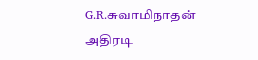G.R.சுவாமிநாதன் அதிரடி